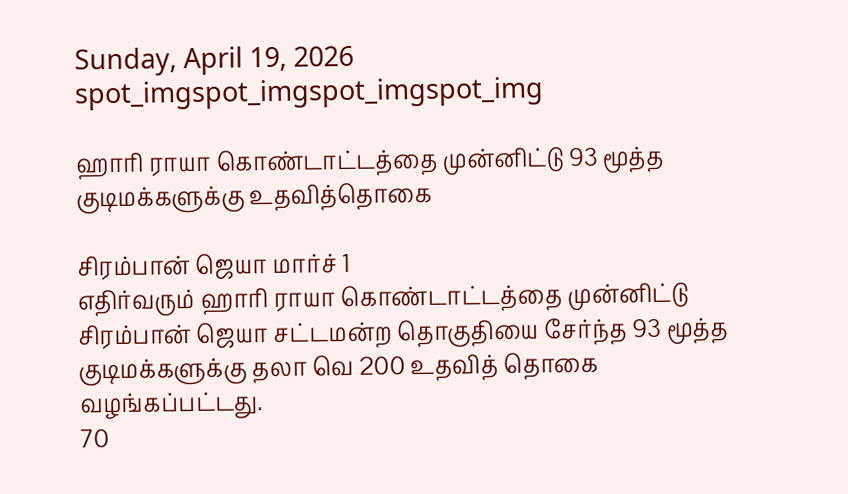Sunday, April 19, 2026
spot_imgspot_imgspot_imgspot_img

ஹாரி ராயா கொண்டாட்டத்தை முன்னிட்டு 93 மூத்த குடிமக்களுக்கு உதவித்தொகை

சிரம்பான் ஜெயா மார்ச் 1
எதிர்வரும் ஹாரி ராயா கொண்டாட்டத்தை முன்னிட்டு சிரம்பான் ஜெயா சட்டமன்ற தொகுதியை சேர்ந்த 93 மூத்த குடிமக்களுக்கு தலா வெ 200 உதவித் தொகை வழங்கப்பட்டது.
70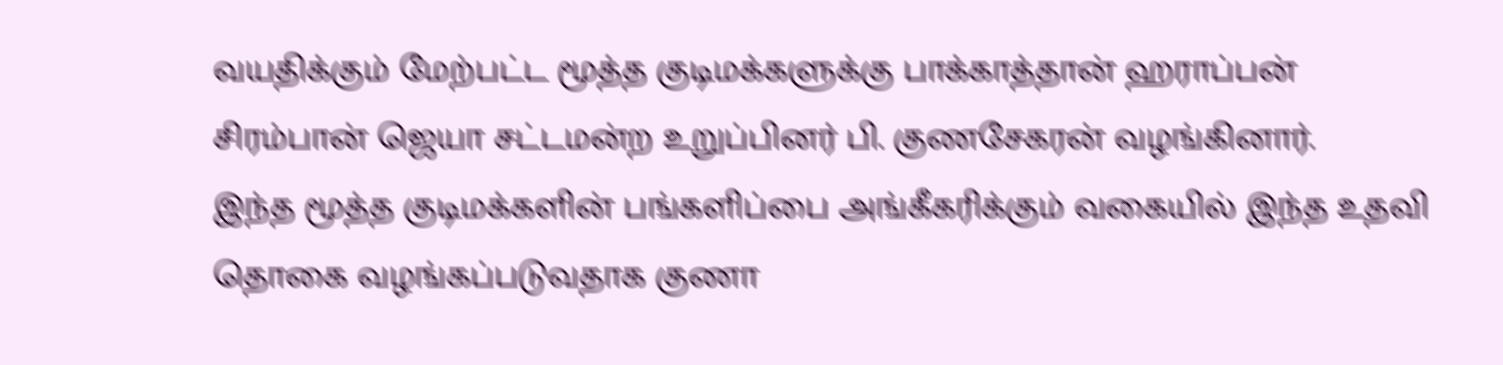வயதிக்கும் மேற்பட்ட மூத்த குடிமக்களுக்கு பாக்காத்தான் ஹராப்பன் சிரம்பான் ஜெயா சட்டமன்ற உறுப்பினர் பி. குணசேகரன் வழங்கினார்.
இந்த மூத்த குடிமக்களின் பங்களிப்பை அங்கீகரிக்கும் வகையில் இந்த உதவி தொகை வழங்கப்படுவதாக குணா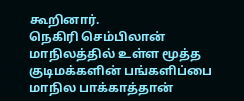கூறினார்.
நெகிரி செம்பிலான் மாநிலத்தில் உள்ள மூத்த குடிமக்களின் பங்களிப்பை மாநில பாக்காத்தான்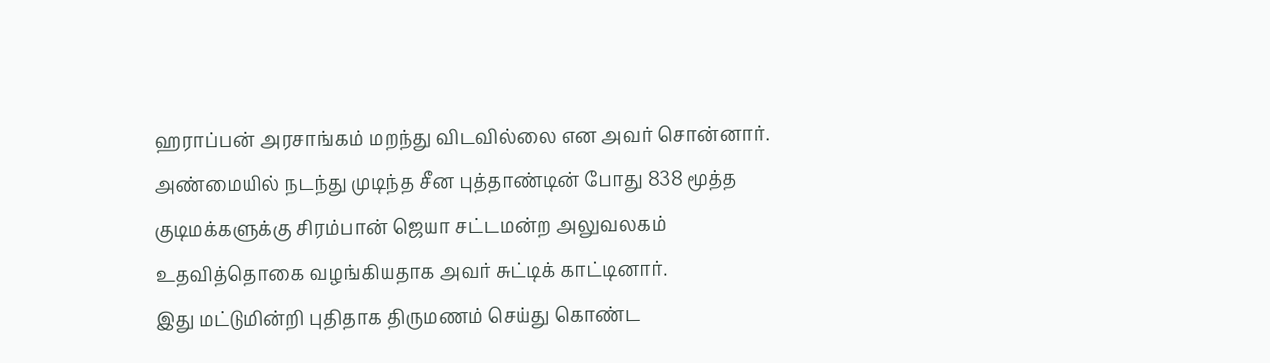ஹராப்பன் அரசாங்கம் மறந்து விடவில்லை என அவர் சொன்னார்.
அண்மையில் நடந்து முடிந்த சீன புத்தாண்டின் போது 838 மூத்த குடிமக்களுக்கு சிரம்பான் ஜெயா சட்டமன்ற அலுவலகம் உதவித்தொகை வழங்கியதாக அவர் சுட்டிக் காட்டினார்.
இது மட்டுமின்றி புதிதாக திருமணம் செய்து கொண்ட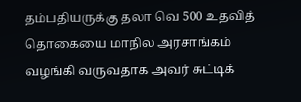தம்பதியருக்கு தலா வெ 500 உதவித் தொகையை மாநில அரசாங்கம் வழங்கி வருவதாக அவர் சுட்டிக்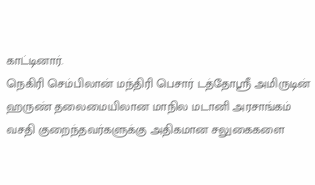காட்டினார்.
நெகிரி செம்பிலான் மந்திரி பெசார் டத்தோஸ்ரீ அமிருடின் ஹருண் தலைமையிலான மாநில மடானி அரசாங்கம் வசதி குறைந்தவர்களுக்கு அதிகமான சலுகைகளை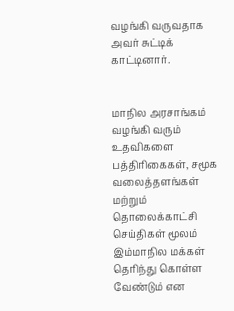வழங்கி வருவதாக அவர் சுட்டிக் காட்டினார்.


மாநில அரசாங்கம் வழங்கி வரும் உதவிகளை பத்திரிகைகள், சமூக வலைத்தளங்கள் மற்றும் தொலைக்காட்சி செய்திகள் மூலம் இம்மாநில மக்கள் தெரிந்து கொள்ள வேண்டும் என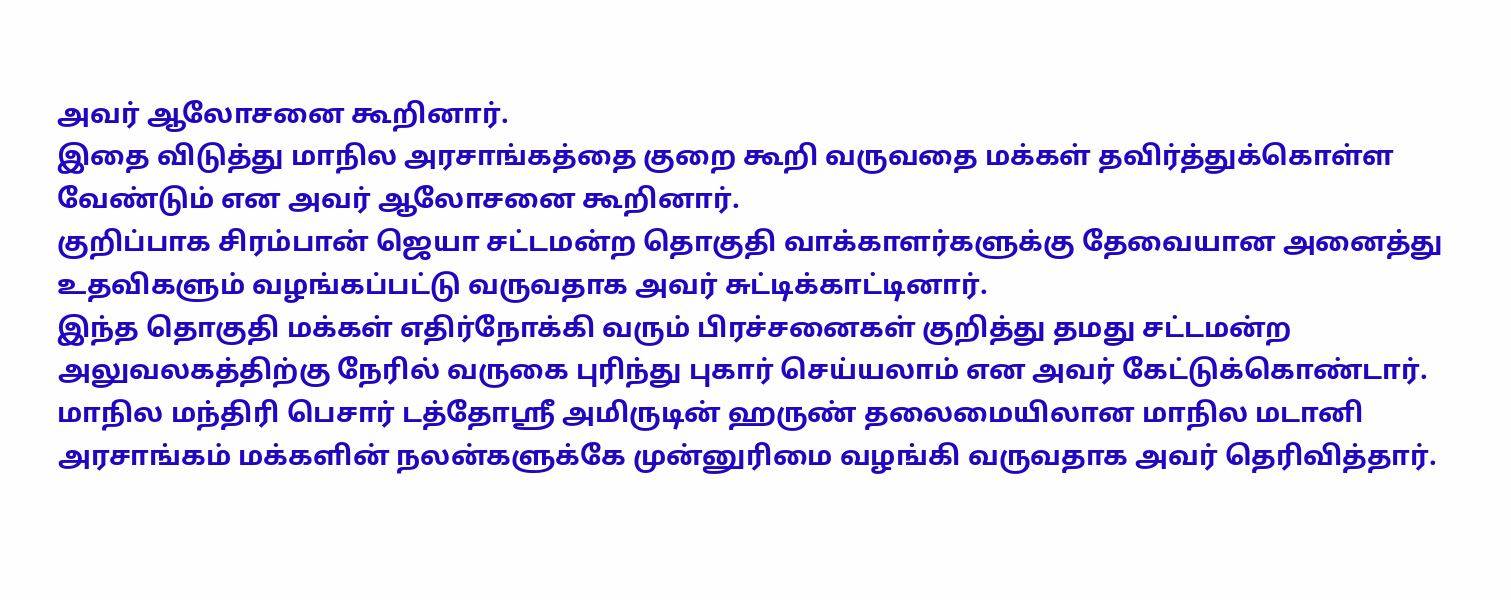அவர் ஆலோசனை கூறினார்.
இதை விடுத்து மாநில அரசாங்கத்தை குறை கூறி வருவதை மக்கள் தவிர்த்துக்கொள்ள வேண்டும் என அவர் ஆலோசனை கூறினார்.
குறிப்பாக சிரம்பான் ஜெயா சட்டமன்ற தொகுதி வாக்காளர்களுக்கு தேவையான அனைத்து உதவிகளும் வழங்கப்பட்டு வருவதாக அவர் சுட்டிக்காட்டினார்.
இந்த தொகுதி மக்கள் எதிர்நோக்கி வரும் பிரச்சனைகள் குறித்து தமது சட்டமன்ற அலுவலகத்திற்கு நேரில் வருகை புரிந்து புகார் செய்யலாம் என அவர் கேட்டுக்கொண்டார்.
மாநில மந்திரி பெசார் டத்தோஸ்ரீ அமிருடின் ஹருண் தலைமையிலான மாநில மடானி அரசாங்கம் மக்களின் நலன்களுக்கே முன்னுரிமை வழங்கி வருவதாக அவர் தெரிவித்தார்.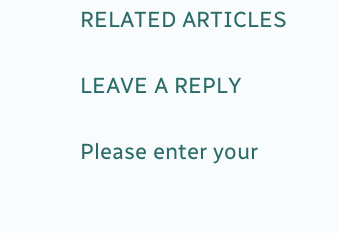RELATED ARTICLES

LEAVE A REPLY

Please enter your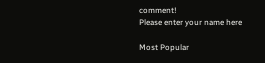comment!
Please enter your name here

Most Popular